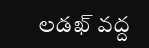లడఖ్ వద్ద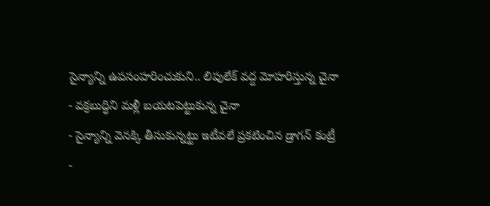సైన్యాన్ని ఉపసంహరించుకుని.. లిపులేక్ వద్ద మోహరిస్తున్న చైనా
- వక్రబుద్ధిని మళ్లీ బయటపెట్టుకున్న చైనా
- సైన్యాన్ని వెనక్కి తీసుకున్నట్టు ఇటీవలే ప్రకటించిన డ్రాగన్ కంట్రీ
-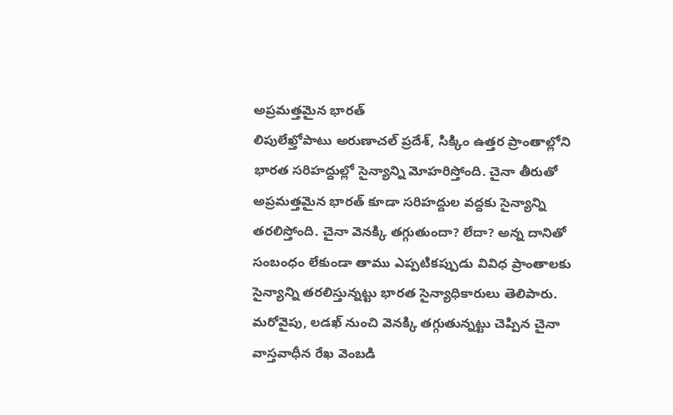అప్రమత్తమైన భారత్
లిపులేఖ్తోపాటు అరుణాచల్ ప్రదేశ్, సిక్కిం ఉత్తర ప్రాంతాల్లోని భారత సరిహద్దుల్లో సైన్యాన్ని మోహరిస్తోంది. చైనా తీరుతో అప్రమత్తమైన భారత్ కూడా సరిహద్దుల వద్దకు సైన్యాన్ని తరలిస్తోంది. చైనా వెనక్కి తగ్గుతుందా? లేదా? అన్న దానితో సంబంధం లేకుండా తాము ఎప్పటికప్పుడు వివిధ ప్రాంతాలకు సైన్యాన్ని తరలిస్తున్నట్టు భారత సైన్యాధికారులు తెలిపారు. మరోవైపు, లడఖ్ నుంచి వెనక్కి తగ్గుతున్నట్టు చెప్పిన చైనా వాస్తవాధీన రేఖ వెంబడి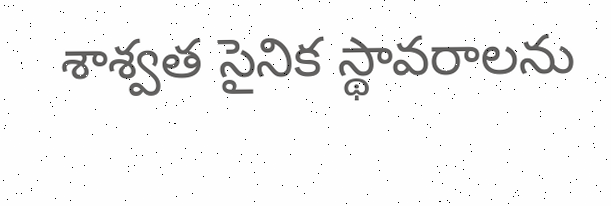శాశ్వత సైనిక స్థావరాలను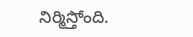నిర్మిస్తోంది.